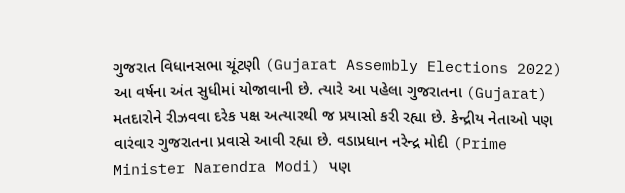ગુજરાત વિધાનસભા ચૂંટણી (Gujarat Assembly Elections 2022) આ વર્ષના અંત સુધીમાં યોજાવાની છે. ત્યારે આ પહેલા ગુજરાતના (Gujarat) મતદારોને રીઝવવા દરેક પક્ષ અત્યારથી જ પ્રયાસો કરી રહ્યા છે. કેન્દ્રીય નેતાઓ પણ વારંવાર ગુજરાતના પ્રવાસે આવી રહ્યા છે. વડાપ્રધાન નરેન્દ્ર મોદી (Prime Minister Narendra Modi) પણ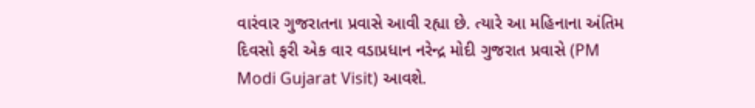વારંવાર ગુજરાતના પ્રવાસે આવી રહ્યા છે. ત્યારે આ મહિનાના અંતિમ દિવસો ફરી એક વાર વડાપ્રધાન નરેન્દ્ર મોદી ગુજરાત પ્રવાસે (PM Modi Gujarat Visit) આવશે.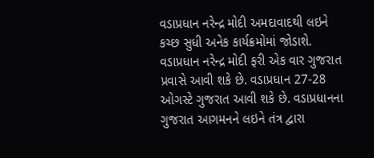વડાપ્રધાન નરેન્દ્ર મોદી અમદાવાદથી લઇને કચ્છ સુધી અનેક કાર્યક્રમોમાં જોડાશે.
વડાપ્રધાન નરેન્દ્ર મોદી ફરી એક વાર ગુજરાત પ્રવાસે આવી શકે છે. વડાપ્રધાન 27-28 ઓગસ્ટે ગુજરાત આવી શકે છે. વડાપ્રધાનના ગુજરાત આગમનને લઇને તંત્ર દ્વારા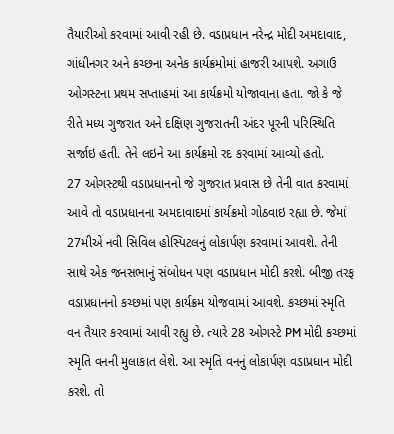તૈયારીઓ કરવામાં આવી રહી છે. વડાપ્રધાન નરેન્દ્ર મોદી અમદાવાદ, ગાંધીનગર અને કચ્છના અનેક કાર્યક્રમોમાં હાજરી આપશે. અગાઉ ઓગસ્ટના પ્રથમ સપ્તાહમાં આ કાર્યક્રમો યોજાવાના હતા. જો કે જે રીતે મધ્ય ગુજરાત અને દક્ષિણ ગુજરાતની અંદર પૂરની પરિસ્થિતિ સર્જાઇ હતી. તેને લઇને આ કાર્યક્રમો રદ કરવામાં આવ્યો હતો.
27 ઓગસ્ટથી વડાપ્રધાનનો જે ગુજરાત પ્રવાસ છે તેની વાત કરવામાં આવે તો વડાપ્રધાનના અમદાવાદમાં કાર્યક્રમો ગોઠવાઇ રહ્યા છે. જેમાં 27મીએ નવી સિવિલ હોસ્પિટલનું લોકાર્પણ કરવામાં આવશે. તેની સાથે એક જનસભાનું સંબોધન પણ વડાપ્રધાન મોદી કરશે. બીજી તરફ વડાપ્રધાનનો કચ્છમાં પણ કાર્યક્રમ યોજવામાં આવશે. કચ્છમાં સ્મૃતિ વન તૈયાર કરવામાં આવી રહ્યુ છે. ત્યારે 28 ઓગસ્ટે PM મોદી કચ્છમાં સ્મૃતિ વનની મુલાકાત લેશે. આ સ્મૃતિ વનનું લોકાર્પણ વડાપ્રધાન મોદી કરશે. તો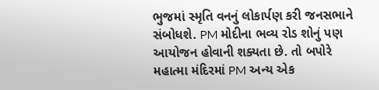ભુજમાં સ્મૃતિ વનનું લોકાર્પણ કરી જનસભાને સંબોધશે. PM મોદીના ભવ્ય રોડ શોનું પણ આયોજન હોવાની શક્યતા છે. તો બપોરે મહાત્મા મંદિરમાં PM અન્ય એક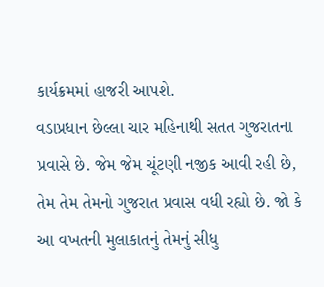કાર્યક્રમમાં હાજરી આપશે.
વડાપ્રધાન છેલ્લા ચાર મહિનાથી સતત ગુજરાતના પ્રવાસે છે. જેમ જેમ ચૂંટણી નજીક આવી રહી છે, તેમ તેમ તેમનો ગુજરાત પ્રવાસ વધી રહ્યો છે. જો કે આ વખતની મુલાકાતનું તેમનું સીધુ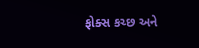ફોક્સ કચ્છ અને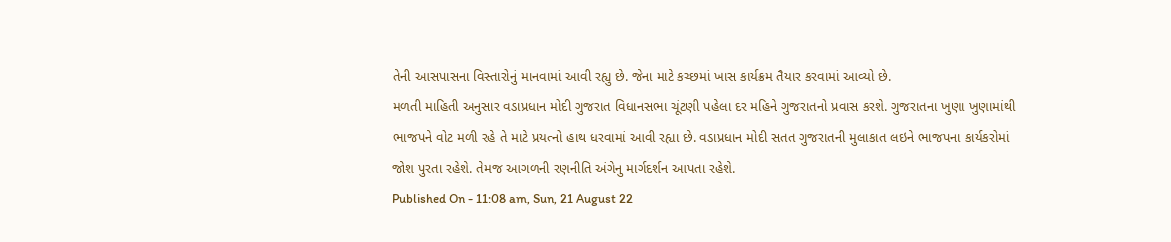તેની આસપાસના વિસ્તારોનું માનવામાં આવી રહ્યુ છે. જેના માટે કચ્છમાં ખાસ કાર્યક્રમ તૈયાર કરવામાં આવ્યો છે.
મળતી માહિતી અનુસાર વડાપ્રધાન મોદી ગુજરાત વિધાનસભા ચૂંટણી પહેલા દર મહિને ગુજરાતનો પ્રવાસ કરશે. ગુજરાતના ખુણા ખુણામાંથી ભાજપને વોટ મળી રહે તે માટે પ્રયત્નો હાથ ધરવામાં આવી રહ્યા છે. વડાપ્રધાન મોદી સતત ગુજરાતની મુલાકાત લઇને ભાજપના કાર્યકરોમાં જોશ પુરતા રહેશે. તેમજ આગળની રણનીતિ અંગેનુ માર્ગદર્શન આપતા રહેશે.
Published On - 11:08 am, Sun, 21 August 22